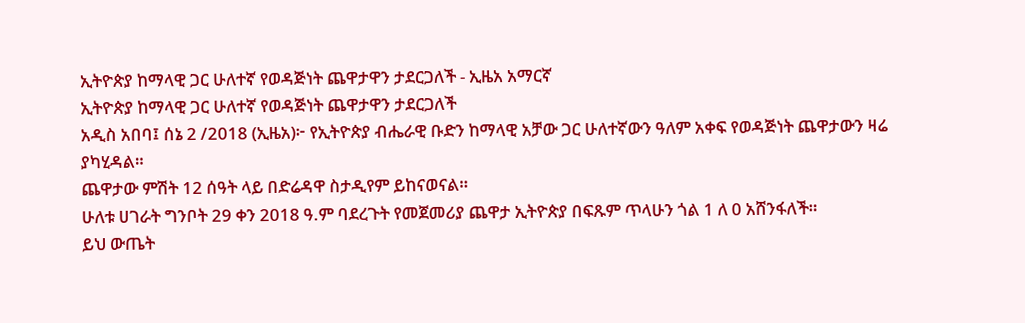ኢትዮጵያ ከማላዊ ጋር ሁለተኛ የወዳጅነት ጨዋታዋን ታደርጋለች - ኢዜአ አማርኛ
ኢትዮጵያ ከማላዊ ጋር ሁለተኛ የወዳጅነት ጨዋታዋን ታደርጋለች
አዲስ አበባ፤ ሰኔ 2 /2018 (ኢዜአ)፦ የኢትዮጵያ ብሔራዊ ቡድን ከማላዊ አቻው ጋር ሁለተኛውን ዓለም አቀፍ የወዳጅነት ጨዋታውን ዛሬ ያካሂዳል።
ጨዋታው ምሽት 12 ሰዓት ላይ በድሬዳዋ ስታዲየም ይከናወናል።
ሁለቱ ሀገራት ግንቦት 29 ቀን 2018 ዓ.ም ባደረጉት የመጀመሪያ ጨዋታ ኢትዮጵያ በፍጹም ጥላሁን ጎል 1 ለ 0 አሸንፋለች።
ይህ ውጤት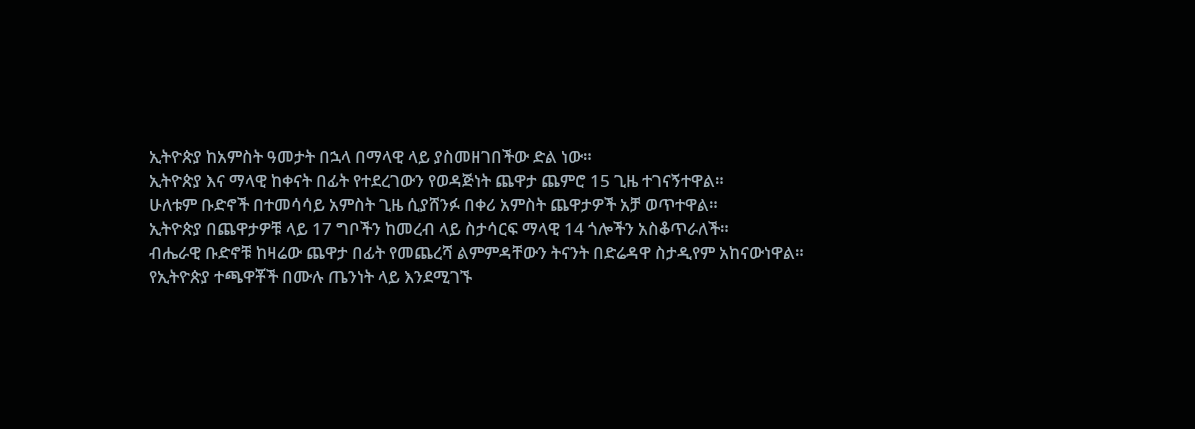ኢትዮጵያ ከአምስት ዓመታት በኋላ በማላዊ ላይ ያስመዘገበችው ድል ነው።
ኢትዮጵያ እና ማላዊ ከቀናት በፊት የተደረገውን የወዳጅነት ጨዋታ ጨምሮ 15 ጊዜ ተገናኝተዋል።
ሁለቱም ቡድኖች በተመሳሳይ አምስት ጊዜ ሲያሸንፉ በቀሪ አምስት ጨዋታዎች አቻ ወጥተዋል።
ኢትዮጵያ በጨዋታዎቹ ላይ 17 ግቦችን ከመረብ ላይ ስታሳርፍ ማላዊ 14 ጎሎችን አስቆጥራለች።
ብሔራዊ ቡድኖቹ ከዛሬው ጨዋታ በፊት የመጨረሻ ልምምዳቸውን ትናንት በድሬዳዋ ስታዲየም አከናውነዋል።
የኢትዮጵያ ተጫዋቾች በሙሉ ጤንነት ላይ እንደሚገኙ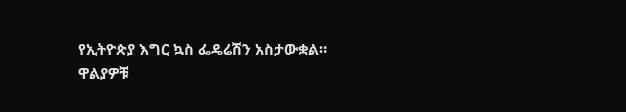የኢትዮጵያ እግር ኳስ ፌዴሬሽን አስታውቋል።
ዋልያዎቹ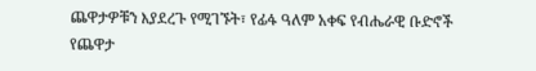ጨዋታዎቹን እያደረጉ የሚገኙት፣ የፊፋ ዓለም አቀፍ የብሔራዊ ቡድኖች የጨዋታ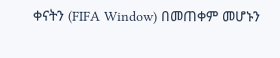ቀናትን (FIFA Window) በመጠቀም መሆኑን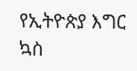የኢትዮጵያ እግር ኳስ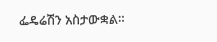ፌዴሬሽን አስታውቋል።